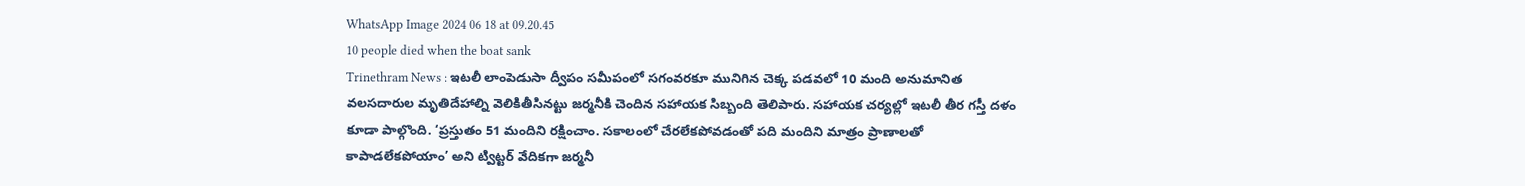WhatsApp Image 2024 06 18 at 09.20.45
10 people died when the boat sank
Trinethram News : ఇటలీ లాంపెడుసా ద్వీపం సమీపంలో సగంవరకూ మునిగిన చెక్క పడవలో 10 మంది అనుమానిత వలసదారుల మృతిదేహాల్ని వెలికితీసినట్టు జర్మనీకి చెందిన సహాయక సిబ్బంది తెలిపారు. సహాయక చర్యల్లో ఇటలీ తీర గస్తీ దళం కూడా పాల్గొంది. ‘ప్రస్తుతం 51 మందిని రక్షించాం. సకాలంలో చేరలేకపోవడంతో పది మందిని మాత్రం ప్రాణాలతో కాపాడలేకపోయాం’ అని ట్విట్టర్ వేదికగా జర్మనీ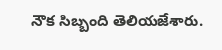నౌక సిబ్బంది తెలియజేశారు.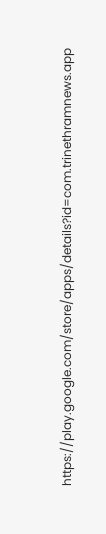https://play.google.com/store/apps/details?id=com.trinethramnews.app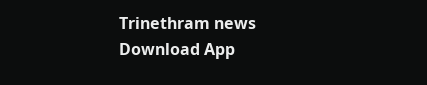Trinethram news
Download App